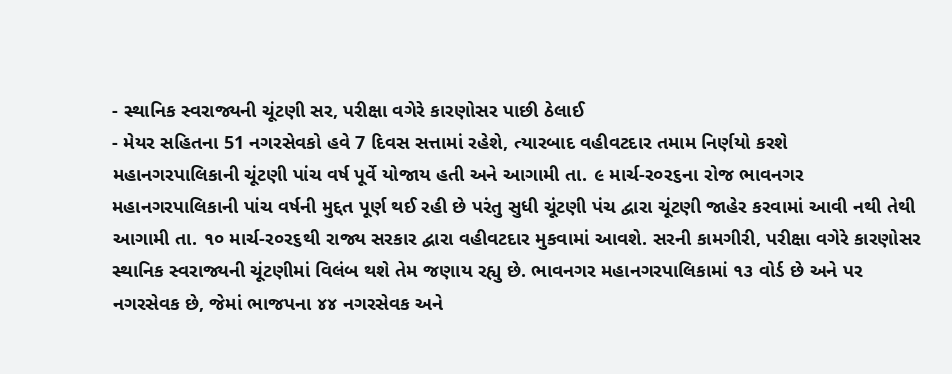- સ્થાનિક સ્વરાજ્યની ચૂંટણી સર, પરીક્ષા વગેરે કારણોસર પાછી ઠેલાઈ
- મેયર સહિતના 51 નગરસેવકો હવે 7 દિવસ સત્તામાં રહેશે, ત્યારબાદ વહીવટદાર તમામ નિર્ણયો કરશે
મહાનગરપાલિકાની ચૂંટણી પાંચ વર્ષ પૂર્વે યોજાય હતી અને આગામી તા. ૯ માર્ચ-ર૦ર૬ના રોજ ભાવનગર મહાનગરપાલિકાની પાંચ વર્ષની મુદ્દત પૂર્ણ થઈ રહી છે પરંતુ સુધી ચૂંટણી પંચ દ્વારા ચૂંટણી જાહેર કરવામાં આવી નથી તેથી આગામી તા. ૧૦ માર્ચ-ર૦ર૬થી રાજ્ય સરકાર દ્વારા વહીવટદાર મુકવામાં આવશે. સરની કામગીરી, પરીક્ષા વગેરે કારણોસર સ્થાનિક સ્વરાજ્યની ચૂંટણીમાં વિલંબ થશે તેમ જણાય રહ્યુ છે. ભાવનગર મહાનગરપાલિકામાં ૧૩ વોર્ડ છે અને પર નગરસેવક છે, જેમાં ભાજપના ૪૪ નગરસેવક અને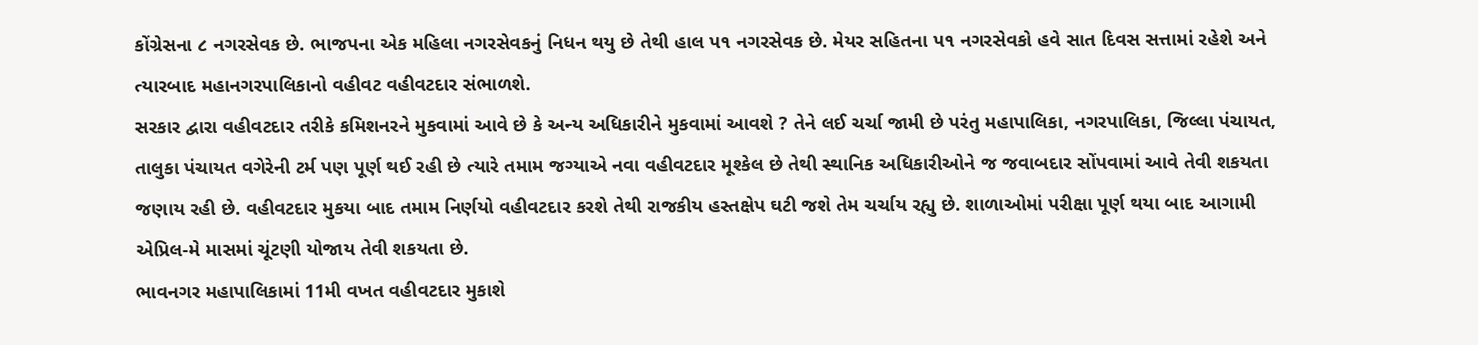કોંગ્રેસના ૮ નગરસેવક છે. ભાજપના એક મહિલા નગરસેવકનું નિધન થયુ છે તેથી હાલ પ૧ નગરસેવક છે. મેયર સહિતના પ૧ નગરસેવકો હવે સાત દિવસ સત્તામાં રહેશે અને ત્યારબાદ મહાનગરપાલિકાનો વહીવટ વહીવટદાર સંભાળશે.
સરકાર દ્વારા વહીવટદાર તરીકે કમિશનરને મુકવામાં આવે છે કે અન્ય અધિકારીને મુકવામાં આવશે ? તેને લઈ ચર્ચા જામી છે પરંતુ મહાપાલિકા, નગરપાલિકા, જિલ્લા પંચાયત, તાલુકા પંચાયત વગેરેની ટર્મ પણ પૂર્ણ થઈ રહી છે ત્યારે તમામ જગ્યાએ નવા વહીવટદાર મૂશ્કેલ છે તેથી સ્થાનિક અધિકારીઓને જ જવાબદાર સોંપવામાં આવે તેવી શકયતા જણાય રહી છે. વહીવટદાર મુકયા બાદ તમામ નિર્ણયો વહીવટદાર કરશે તેથી રાજકીય હસ્તક્ષેપ ઘટી જશે તેમ ચર્ચાય રહ્યુ છે. શાળાઓમાં પરીક્ષા પૂર્ણ થયા બાદ આગામી એપ્રિલ-મે માસમાં ચૂંટણી યોજાય તેવી શકયતા છે.
ભાવનગર મહાપાલિકામાં 11મી વખત વહીવટદાર મુકાશે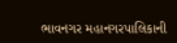ભાવનગર મહાનગરપાલિકાની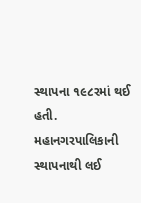સ્થાપના ૧૯૮રમાં થઈ હતી. મહાનગરપાલિકાની સ્થાપનાથી લઈ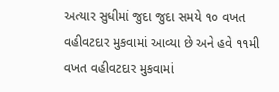અત્યાર સુધીમાં જુદા જુદા સમયે ૧૦ વખત વહીવટદાર મુકવામાં આવ્યા છે અને હવે ૧૧મી વખત વહીવટદાર મુકવામાં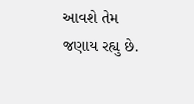આવશે તેમ જણાય રહ્યુ છે.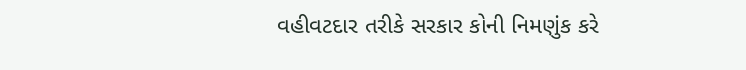વહીવટદાર તરીકે સરકાર કોની નિમણુંક કરે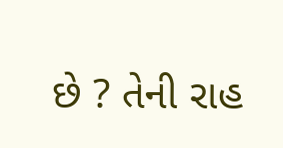છે ? તેની રાહ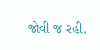જોવી જ રહી.